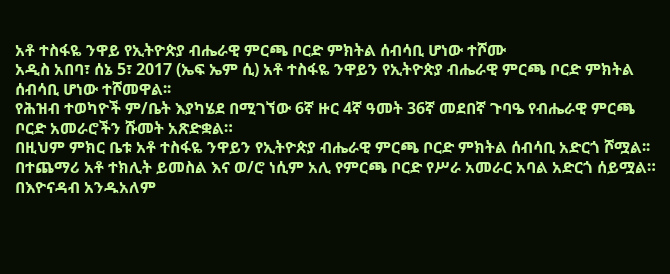አቶ ተስፋዬ ንዋይ የኢትዮጵያ ብሔራዊ ምርጫ ቦርድ ምክትል ሰብሳቢ ሆነው ተሾሙ
አዲስ አበባ፣ ሰኔ 5፣ 2017 (ኤፍ ኤም ሲ) አቶ ተስፋዬ ንዋይን የኢትዮጵያ ብሔራዊ ምርጫ ቦርድ ምክትል ሰብሳቢ ሆነው ተሾመዋል፡፡
የሕዝብ ተወካዮች ም/ቤት እያካሄደ በሚገኘው 6ኛ ዙር 4ኛ ዓመት 36ኛ መደበኛ ጉባዔ የብሔራዊ ምርጫ ቦርድ አመራሮችን ሹመት አጽድቋል።
በዚህም ምክር ቤቱ አቶ ተስፋዬ ንዋይን የኢትዮጵያ ብሔራዊ ምርጫ ቦርድ ምክትል ሰብሳቢ አድርጎ ሾሟል፡፡
በተጨማሪ አቶ ተክሊት ይመስል እና ወ/ሮ ነሲም አሊ የምርጫ ቦርድ የሥራ አመራር አባል አድርጎ ሰይሟል።
በእዮናዳብ አንዱአለም